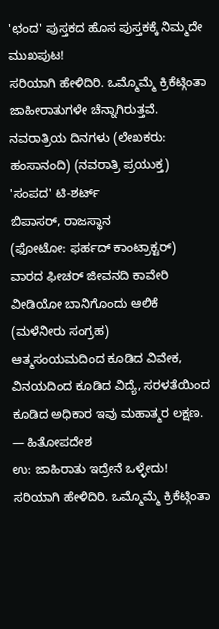'ಛಂದ' ಪುಸ್ತಕದ ಹೊಸ ಪುಸ್ತಕಕ್ಕೆ ನಿಮ್ಮದೇ ಮುಖಪುಟ!
ಸರಿಯಾಗಿ ಹೇಳಿದಿರಿ. ಒಮ್ಮೊಮ್ಮೆ ಕ್ರಿಕೆಟ್ಗಿಂತಾ ಜಾಹೀರಾತುಗಳೇ ಚೆನ್ನಾಗಿರುತ್ತವೆ.
ನವರಾತ್ರಿಯ ದಿನಗಳು (ಲೇಖಕರು: ಹಂಸಾನಂದಿ) (ನವರಾತ್ರಿ ಪ್ರಯುಕ್ತ) 'ಸಂಪದ' ಟಿ-ಶರ್ಟ್
ಬಿಪಾಸರ್, ರಾಜಸ್ಥಾನ
(ಫೋಟೋ: ಫರ್ಹದ್ ಕಾಂಟ್ರಾಕ್ಟರ್)
ವಾರದ ಫೀಚರ್ ಜೀವನದಿ ಕಾವೇರಿ
ವೀಡಿಯೋ ಬಾನಿಗೊಂದು ಆಲಿಕೆ (ಮಳೆನೀರು ಸಂಗ್ರಹ)
ಆತ್ಮಸಂಯಮದಿಂದ ಕೂಡಿದ ವಿವೇಕ, ವಿನಯದಿಂದ ಕೂಡಿದ ವಿದ್ಯೆ, ಸರಳತೆಯಿಂದ ಕೂಡಿದ ಅಧಿಕಾರ ಇವು ಮಹಾತ್ಮರ ಲಕ್ಷಣ.
— ಹಿತೋಪದೇಶ
ಉ: ಜಾಹಿರಾತು ಇದ್ರೇನೆ ಒಳ್ಳೇದು!
ಸರಿಯಾಗಿ ಹೇಳಿದಿರಿ. ಒಮ್ಮೊಮ್ಮೆ ಕ್ರಿಕೆಟ್ಗಿಂತಾ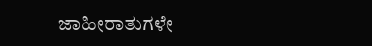ಜಾಹೀರಾತುಗಳೇ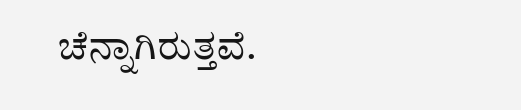ಚೆನ್ನಾಗಿರುತ್ತವೆ.